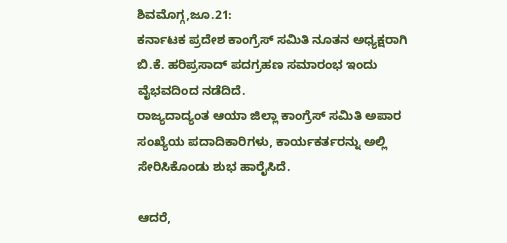ಶಿವಮೊಗ್ಗ,ಜೂ.21:
ಕರ್ನಾಟಕ ಪ್ರದೇಶ ಕಾಂಗ್ರೆಸ್ ಸಮಿತಿ ನೂತನ ಅಧ್ಯಕ್ಷರಾಗಿ ಬಿ.ಕೆ. ಹರಿಪ್ರಸಾದ್ ಪದಗ್ರಹಣ ಸಮಾರಂಭ ಇಂದು ವೈಭವದಿಂದ ನಡೆದಿದೆ.
ರಾಜ್ಯದಾದ್ಯಂತ ಆಯಾ ಜಿಲ್ಲಾ ಕಾಂಗ್ರೆಸ್ ಸಮಿತಿ ಅಪಾರ ಸಂಖ್ಯೆಯ ಪದಾದಿಕಾರಿಗಳು, ಕಾರ್ಯಕರ್ತರನ್ನು ಅಲ್ಲಿ ಸೇರಿಸಿಕೊಂಡು ಶುಭ ಹಾರೈಸಿದೆ.

ಆದರೆ,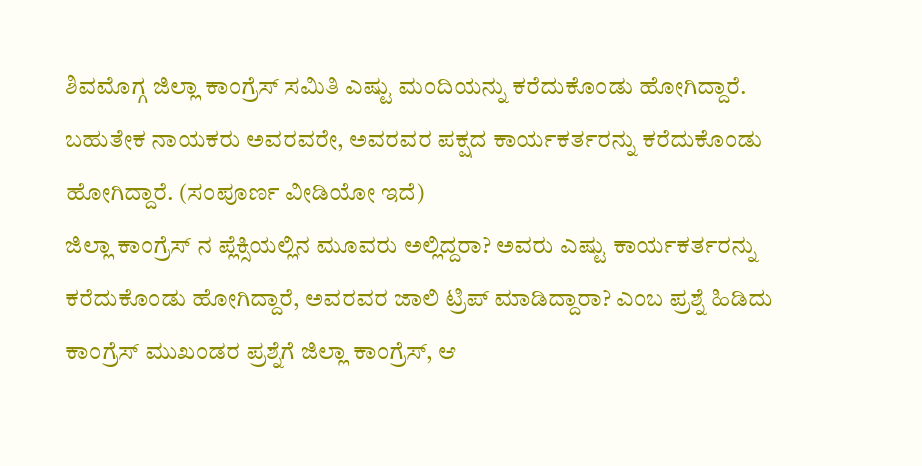ಶಿವಮೊಗ್ಗ ಜಿಲ್ಲಾ ಕಾಂಗ್ರೆಸ್ ಸಮಿತಿ ಎಷ್ಟು ಮಂದಿಯನ್ನು ಕರೆದುಕೊಂಡು ಹೋಗಿದ್ದಾರೆ. ಬಹುತೇಕ ನಾಯಕರು ಅವರವರೇ, ಅವರವರ ಪಕ್ಷದ ಕಾರ್ಯಕರ್ತರನ್ನು ಕರೆದುಕೊಂಡು ಹೋಗಿದ್ದಾರೆ. (ಸಂಪೂರ್ಣ ವೀಡಿಯೋ ಇದೆ)
ಜಿಲ್ಲಾ ಕಾಂಗ್ರೆಸ್ ನ ಪ್ಲೆಕ್ಸಿಯಲ್ಲಿನ ಮೂವರು ಅಲ್ಲಿದ್ದರಾ? ಅವರು ಎಷ್ಟು ಕಾರ್ಯಕರ್ತರನ್ನು ಕರೆದುಕೊಂಡು ಹೋಗಿದ್ದಾರೆ, ಅವರವರ ಜಾಲಿ ಟ್ರಿಪ್ ಮಾಡಿದ್ದಾರಾ? ಎಂಬ ಪ್ರಶ್ನೆ ಹಿಡಿದು ಕಾಂಗ್ರೆಸ್ ಮುಖಂಡರ ಪ್ರಶ್ನೆಗೆ ಜಿಲ್ಲಾ ಕಾಂಗ್ರೆಸ್, ಆ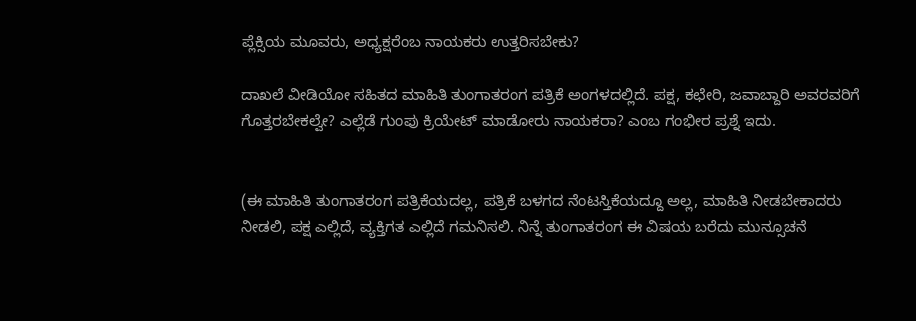ಪ್ಲೆಕ್ಸಿಯ ಮೂವರು, ಅಧ್ಯಕ್ಷರೆಂಬ ನಾಯಕರು ಉತ್ತರಿಸಬೇಕು?

ದಾಖಲೆ ವೀಡಿಯೋ ಸಹಿತದ ಮಾಹಿತಿ ತುಂಗಾತರಂಗ ಪತ್ರಿಕೆ ಅಂಗಳದಲ್ಲಿದೆ. ಪಕ್ಷ, ಕಛೇರಿ, ಜವಾಬ್ದಾರಿ ಅವರವರಿಗೆ ಗೊತ್ತರಬೇಕಲ್ವೇ? ಎಲ್ಲೆಡೆ ಗುಂಪು ಕ್ರಿಯೇಟ್ ಮಾಡೋರು ನಾಯಕರಾ? ಎಂಬ ಗಂಭೀರ ಪ್ರಶ್ನೆ ಇದು.


(ಈ ಮಾಹಿತಿ ತುಂಗಾತರಂಗ ಪತ್ರಿಕೆಯದಲ್ಲ, ಪತ್ರಿಕೆ ಬಳಗದ ನೆಂಟಸ್ತಿಕೆಯದ್ದೂ ಅಲ್ಲ, ಮಾಹಿತಿ ನೀಡಬೇಕಾದರು ನೀಡಲಿ, ಪಕ್ಷ ಎಲ್ಲಿದೆ, ವ್ಯಕ್ತಿಗತ ಎಲ್ಲಿದೆ ಗಮನಿಸಲಿ. ನಿನ್ನೆ ತುಂಗಾತರಂಗ ಈ ವಿಷಯ ಬರೆದು ಮುನ್ಸೂಚನೆ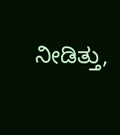ನೀಡಿತ್ತು,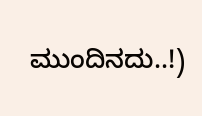ಮುಂದಿನದು..!)